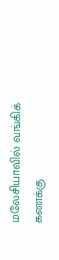மலேசியாவில் வங்கிக் கணக்கு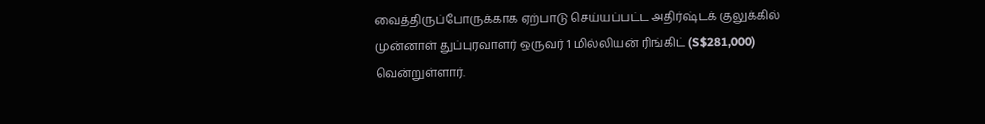வைத்திருப்போருக்காக ஏற்பாடு செய்யப்பட்ட அதிர்ஷ்டக் குலுக்கில் முன்னாள் துப்புரவாளர் ஒருவர் 1 மில்லியன் ரிங்கிட் (S$281,000) வென்றுள்ளார்.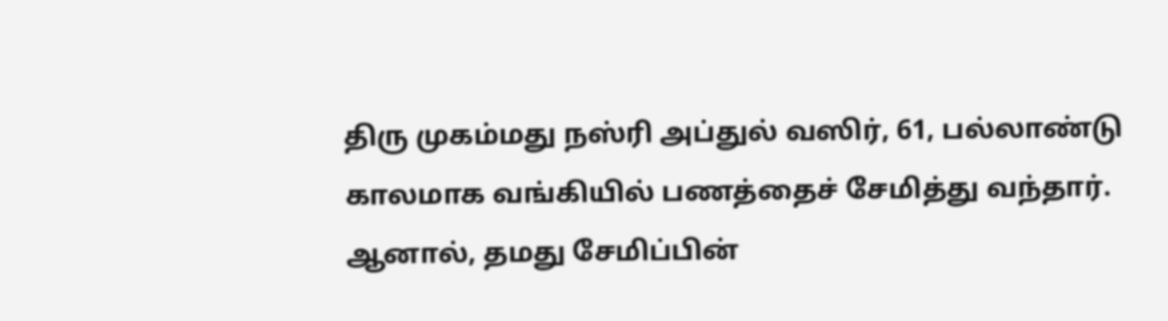திரு முகம்மது நஸ்ரி அப்துல் வஸிர், 61, பல்லாண்டு காலமாக வங்கியில் பணத்தைச் சேமித்து வந்தார். ஆனால், தமது சேமிப்பின்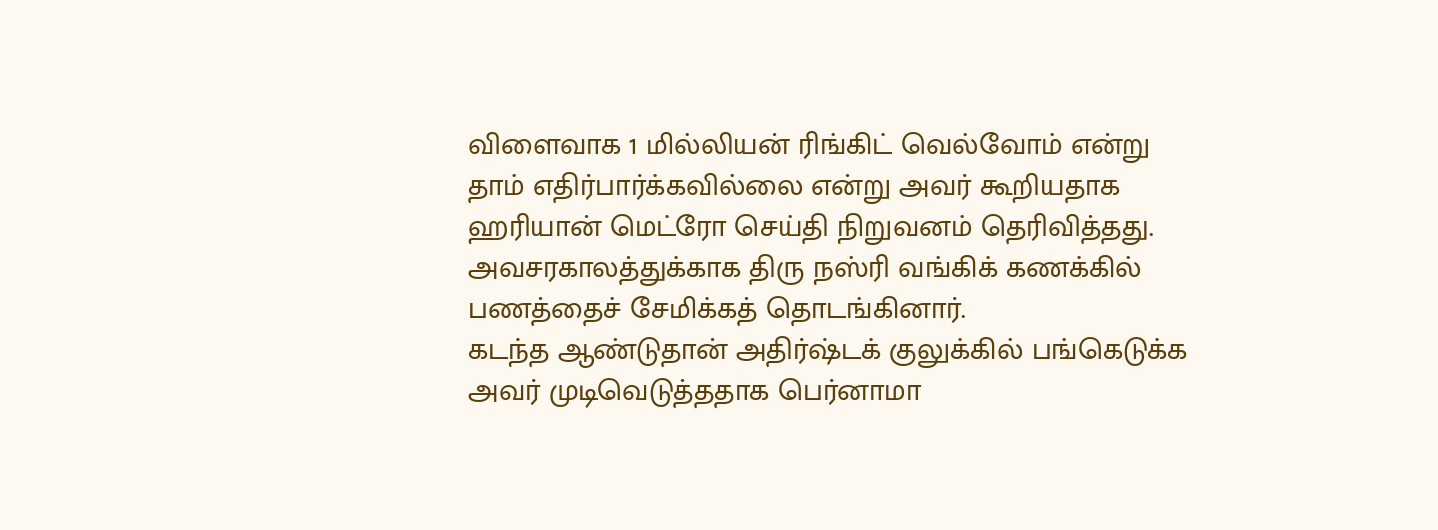விளைவாக 1 மில்லியன் ரிங்கிட் வெல்வோம் என்று தாம் எதிர்பார்க்கவில்லை என்று அவர் கூறியதாக ஹரியான் மெட்ரோ செய்தி நிறுவனம் தெரிவித்தது.
அவசரகாலத்துக்காக திரு நஸ்ரி வங்கிக் கணக்கில் பணத்தைச் சேமிக்கத் தொடங்கினார்.
கடந்த ஆண்டுதான் அதிர்ஷ்டக் குலுக்கில் பங்கெடுக்க அவர் முடிவெடுத்ததாக பெர்னாமா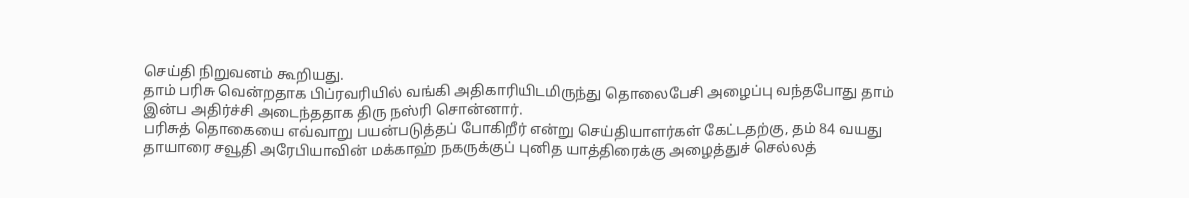செய்தி நிறுவனம் கூறியது.
தாம் பரிசு வென்றதாக பிப்ரவரியில் வங்கி அதிகாரியிடமிருந்து தொலைபேசி அழைப்பு வந்தபோது தாம் இன்ப அதிர்ச்சி அடைந்ததாக திரு நஸ்ரி சொன்னார்.
பரிசுத் தொகையை எவ்வாறு பயன்படுத்தப் போகிறீர் என்று செய்தியாளர்கள் கேட்டதற்கு, தம் 84 வயது தாயாரை சவூதி அரேபியாவின் மக்காஹ் நகருக்குப் புனித யாத்திரைக்கு அழைத்துச் செல்லத்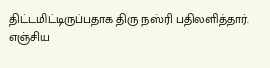திட்டமிட்டிருப்பதாக திரு நஸ்ரி பதிலளித்தார்.
எஞ்சிய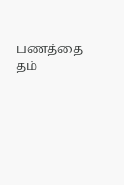பணத்தை தம்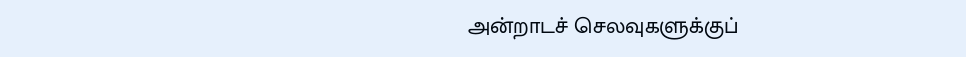அன்றாடச் செலவுகளுக்குப்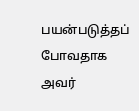பயன்படுத்தப் போவதாக அவர்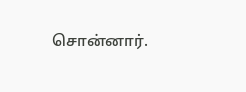சொன்னார்.